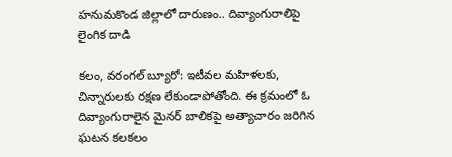హనుమకొండ జిల్లాలో దారుణం.. దివ్యాంగురాలిపై లైంగిక దాడి

కలం, వరంగల్ బ్యూరో: ఇటీవల మహిళలకు, చిన్నారులకు రక్షణ లేకుండాపోతోంది. ఈ క్రమంలో ఓ దివ్యాంగురాలైన మైనర్ బాలికపై అత్యాచారం జరిగిన ఘటన కలకలం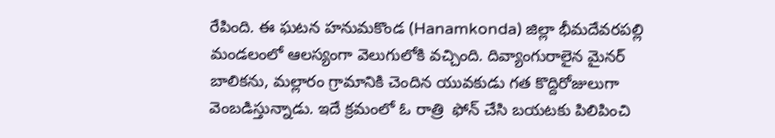రేపింది. ఈ ఘటన హనుమకొండ (Hanamkonda) జిల్లా భీమదేవరపల్లి మండలంలో ఆలస్యంగా వెలుగులోకి వచ్చింది. దివ్యాంగురాలైన మైనర్ బాలికను, మల్లారం గ్రామానికి చెందిన యువకుడు గత కొద్దిరోజులుగా వెంబడిస్తున్నాడు. ఇదే క్రమంలో ఓ రాత్రి  ఫోన్ చేసి బయటకు పిలిపించి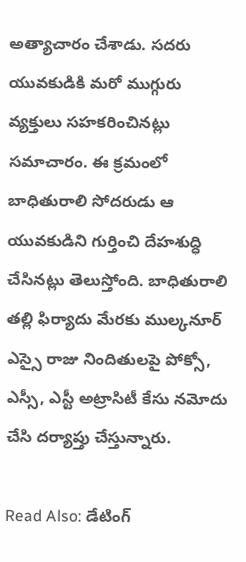అత్యాచారం చేశాడు. సదరు యువకుడికి మరో ముగ్గురు వ్యక్తులు సహకరించినట్లు సమాచారం. ఈ క్రమంలో బాధితురాలి సోదరుడు ఆ యువకుడిని గుర్తించి దేహశుద్ధి చేసినట్లు తెలుస్తోంది. బాధితురాలి తల్లి ఫిర్యాదు మేరకు ముల్కనూర్ ఎస్సై రాజు నిందితులపై పోక్సో, ఎస్సీ, ఎస్టీ అట్రాసిటీ కేసు నమోదు చేసి దర్యాప్తు చేస్తున్నారు.

Read Also: డేటింగ్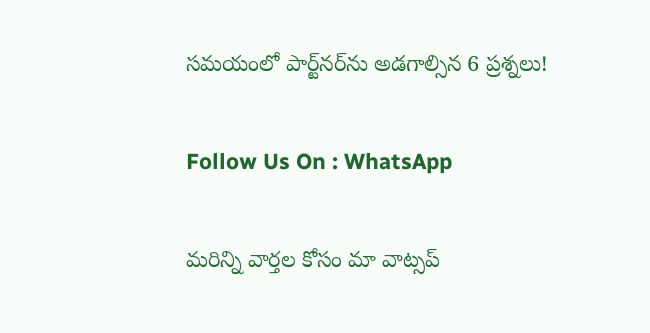సమయంలో పార్ట్‌నర్‌ను అడగాల్సిన 6 ప్రశ్నలు!

Follow Us On : WhatsApp

మ‌రిన్ని వార్త‌ల కోసం మా వాట్స‌ప్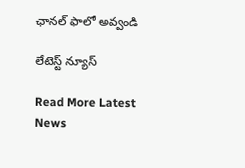ఛాన‌ల్ ఫాలో అవ్వండి

లేటెస్ట్ న్యూస్‌

Read More Latest News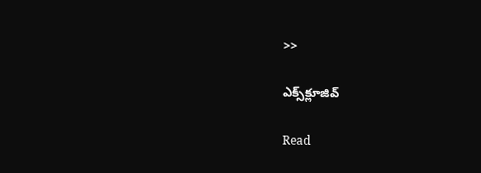>>

ఎక్స్‌క్లూజివ్‌

Read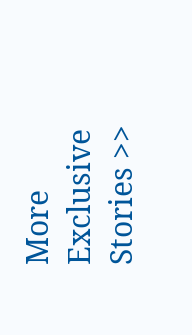More Exclusive Stories >>